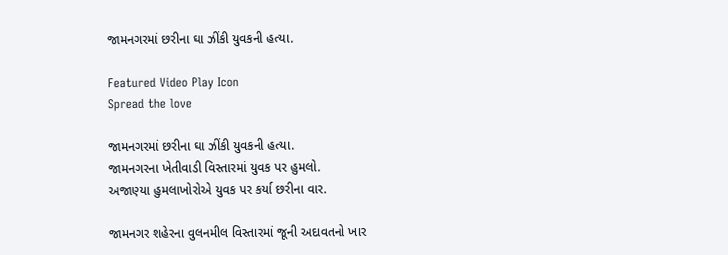જામનગરમાં છરીના ઘા ઝીંકી યુવકની હત્યા.

Featured Video Play Icon
Spread the love

જામનગરમાં છરીના ઘા ઝીંકી યુવકની હત્યા.
જામનગરના ખેતીવાડી વિસ્તારમાં યુવક પર હુમલો.
અજાણ્યા હુમલાખોરોએ યુવક પર કર્યા છરીના વાર.

જામનગર શહેરના વુલનમીલ વિસ્તારમાં જૂની અદાવતનો ખાર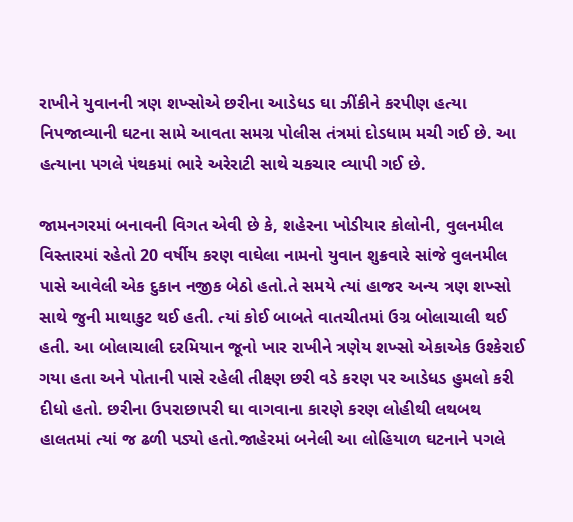રાખીને યુવાનની ત્રણ શખ્સોએ છરીના આડેધડ ઘા ઝીંકીને કરપીણ હત્યા નિપજાવ્યાની ઘટના સામે આવતા સમગ્ર પોલીસ તંત્રમાં દોડધામ મચી ગઈ છે. આ હત્યાના પગલે પંથકમાં ભારે અરેરાટી સાથે ચકચાર વ્યાપી ગઈ છે.

જામનગરમાં બનાવની વિગત એવી છે કે, શહેરના ખોડીયાર કોલોની, વુલનમીલ વિસ્તારમાં રહેતો 20 વર્ષીય કરણ વાઘેલા નામનો યુવાન શુક્રવારે સાંજે વુલનમીલ પાસે આવેલી એક દુકાન નજીક બેઠો હતો.તે સમયે ત્યાં હાજર અન્ય ત્રણ શખ્સો સાથે જુની માથાકુટ થઈ હતી. ત્યાં કોઈ બાબતે વાતચીતમાં ઉગ્ર બોલાચાલી થઈ હતી. આ બોલાચાલી દરમિયાન જૂનો ખાર રાખીને ત્રણેય શખ્સો એકાએક ઉશ્કેરાઈ ગયા હતા અને પોતાની પાસે રહેલી તીક્ષ્ણ છરી વડે કરણ પર આડેધડ હુમલો કરી દીધો હતો. છરીના ઉપરાછાપરી ઘા વાગવાના કારણે કરણ લોહીથી લથબથ હાલતમાં ત્યાં જ ઢળી પડ્યો હતો.જાહેરમાં બનેલી આ લોહિયાળ ઘટનાને પગલે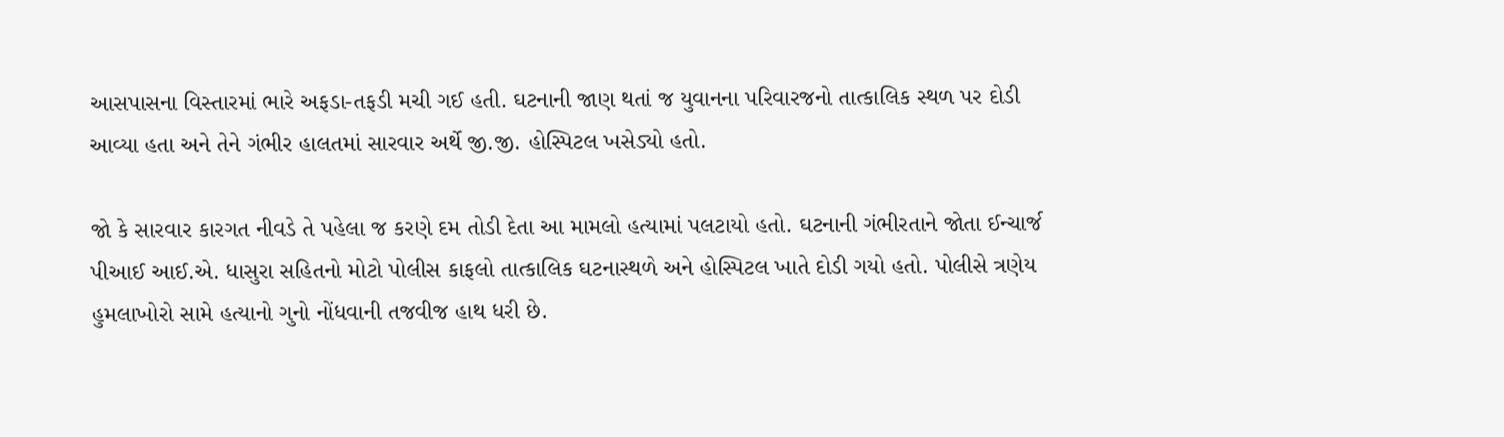આસપાસના વિસ્તારમાં ભારે અફડા-તફડી મચી ગઈ હતી. ઘટનાની જાણ થતાં જ યુવાનના પરિવારજનો તાત્કાલિક સ્થળ પર દોડી આવ્યા હતા અને તેને ગંભીર હાલતમાં સારવાર અર્થે જી.જી. હોસ્પિટલ ખસેડ્યો હતો.

જો કે સારવાર કારગત નીવડે તે પહેલા જ કરણે દમ તોડી દેતા આ મામલો હત્યામાં પલટાયો હતો. ઘટનાની ગંભીરતાને જોતા ઈન્ચાર્જ પીઆઈ આઈ.એ. ધાસુરા સહિતનો મોટો પોલીસ કાફલો તાત્કાલિક ઘટનાસ્થળે અને હોસ્પિટલ ખાતે દોડી ગયો હતો. પોલીસે ત્રણેય હુમલાખોરો સામે હત્યાનો ગુનો નોંધવાની તજવીજ હાથ ધરી છે.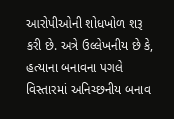આરોપીઓની શોધખોળ શરૂ કરી છે. અત્રે ઉલ્લેખનીય છે કે, હત્યાના બનાવના પગલે વિસ્તારમાં અનિચ્છનીય બનાવ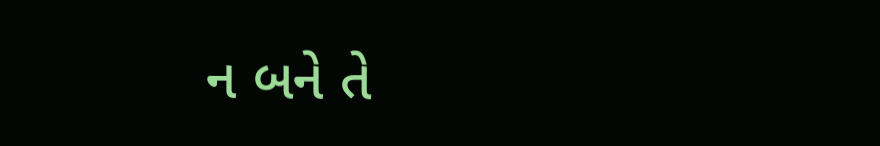ન બને તે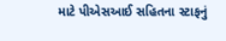માટે પીએસઆઈ સહિતના સ્ટાફનું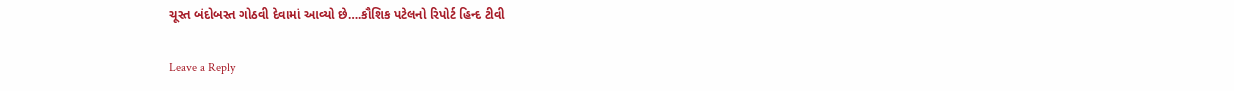ચૂસ્ત બંદોબસ્ત ગોઠવી દેવામાં આવ્યો છે….કૌશિક પટેલનો રિપોર્ટ હિન્દ ટીવી

Leave a Reply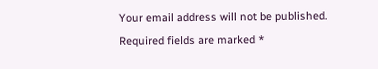Your email address will not be published. Required fields are marked *